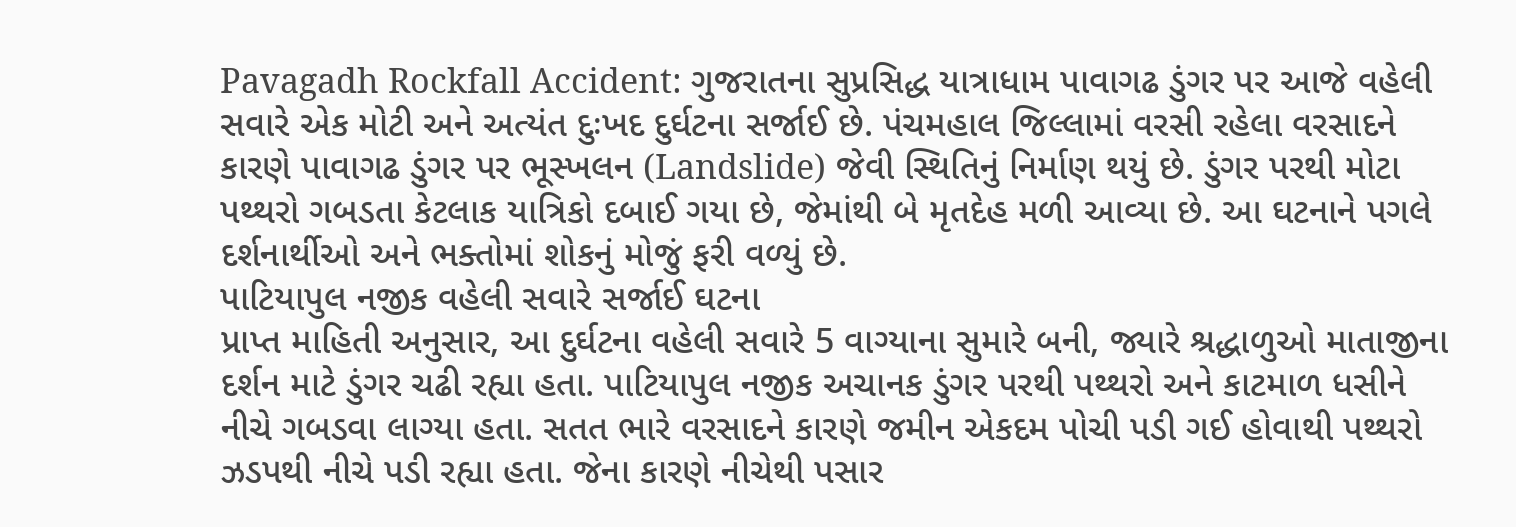Pavagadh Rockfall Accident: ગુજરાતના સુપ્રસિદ્ધ યાત્રાધામ પાવાગઢ ડુંગર પર આજે વહેલી સવારે એક મોટી અને અત્યંત દુઃખદ દુર્ઘટના સર્જાઈ છે. પંચમહાલ જિલ્લામાં વરસી રહેલા વરસાદને કારણે પાવાગઢ ડુંગર પર ભૂસ્ખલન (Landslide) જેવી સ્થિતિનું નિર્માણ થયું છે. ડુંગર પરથી મોટા પથ્થરો ગબડતા કેટલાક યાત્રિકો દબાઈ ગયા છે, જેમાંથી બે મૃતદેહ મળી આવ્યા છે. આ ઘટનાને પગલે દર્શનાર્થીઓ અને ભક્તોમાં શોકનું મોજું ફરી વળ્યું છે.
પાટિયાપુલ નજીક વહેલી સવારે સર્જાઈ ઘટના
પ્રાપ્ત માહિતી અનુસાર, આ દુર્ઘટના વહેલી સવારે 5 વાગ્યાના સુમારે બની, જ્યારે શ્રદ્ધાળુઓ માતાજીના દર્શન માટે ડુંગર ચઢી રહ્યા હતા. પાટિયાપુલ નજીક અચાનક ડુંગર પરથી પથ્થરો અને કાટમાળ ધસીને નીચે ગબડવા લાગ્યા હતા. સતત ભારે વરસાદને કારણે જમીન એકદમ પોચી પડી ગઈ હોવાથી પથ્થરો ઝડપથી નીચે પડી રહ્યા હતા. જેના કારણે નીચેથી પસાર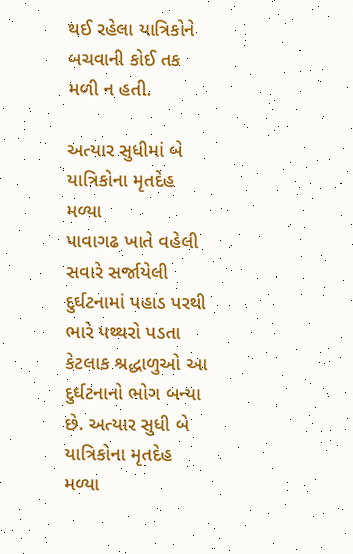થઈ રહેલા યાત્રિકોને બચવાની કોઈ તક મળી ન હતી.

અત્યાર સુધીમાં બે યાત્રિકોના મૃતદેહ મળ્યા
પાવાગઢ ખાતે વહેલી સવારે સર્જાયેલી દુર્ઘટનામાં પહાડ પરથી ભારે પથ્થરો પડતા કેટલાક શ્રદ્ધાળુઓ આ દુર્ઘટનાનો ભોગ બન્યા છે. અત્યાર સુધી બે યાત્રિકોના મૃતદેહ મળ્યા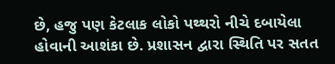છે, હજુ પણ કેટલાક લોકો પથ્થરો નીચે દબાયેલા હોવાની આશંકા છે. પ્રશાસન દ્વારા સ્થિતિ પર સતત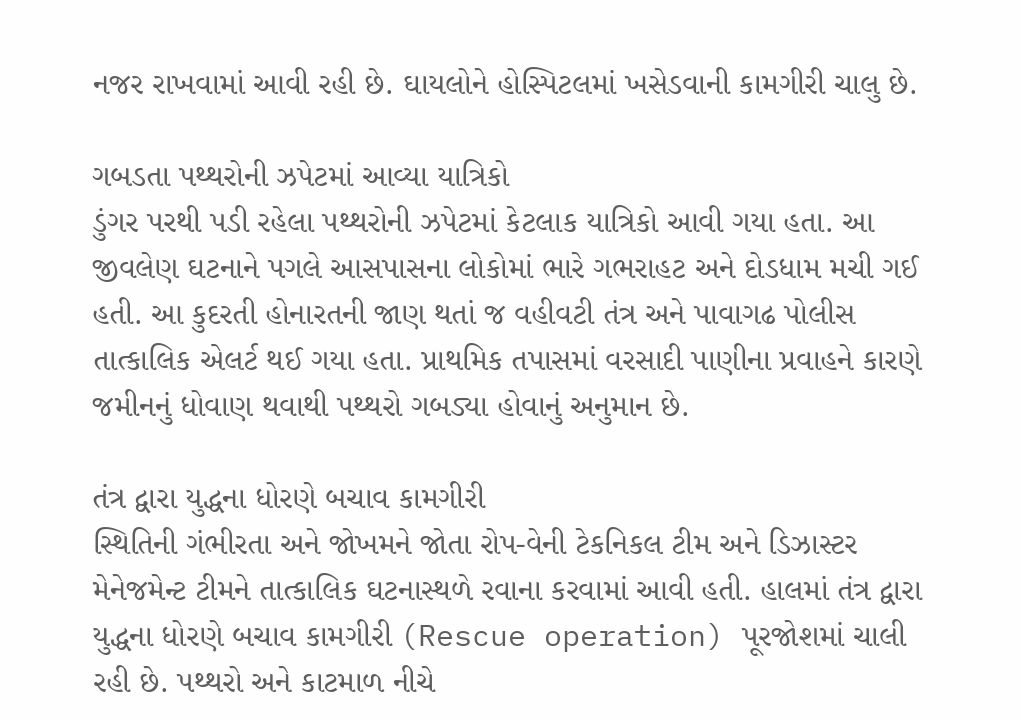નજર રાખવામાં આવી રહી છે. ઘાયલોને હોસ્પિટલમાં ખસેડવાની કામગીરી ચાલુ છે.

ગબડતા પથ્થરોની ઝપેટમાં આવ્યા યાત્રિકો
ડુંગર પરથી પડી રહેલા પથ્થરોની ઝપેટમાં કેટલાક યાત્રિકો આવી ગયા હતા. આ જીવલેણ ઘટનાને પગલે આસપાસના લોકોમાં ભારે ગભરાહટ અને દોડધામ મચી ગઈ હતી. આ કુદરતી હોનારતની જાણ થતાં જ વહીવટી તંત્ર અને પાવાગઢ પોલીસ તાત્કાલિક એલર્ટ થઈ ગયા હતા. પ્રાથમિક તપાસમાં વરસાદી પાણીના પ્રવાહને કારણે જમીનનું ધોવાણ થવાથી પથ્થરો ગબડ્યા હોવાનું અનુમાન છે.

તંત્ર દ્વારા યુદ્ધના ધોરણે બચાવ કામગીરી
સ્થિતિની ગંભીરતા અને જોખમને જોતા રોપ-વેની ટેકનિકલ ટીમ અને ડિઝાસ્ટર મેનેજમેન્ટ ટીમને તાત્કાલિક ઘટનાસ્થળે રવાના કરવામાં આવી હતી. હાલમાં તંત્ર દ્વારા યુદ્ધના ધોરણે બચાવ કામગીરી (Rescue operation) પૂરજોશમાં ચાલી રહી છે. પથ્થરો અને કાટમાળ નીચે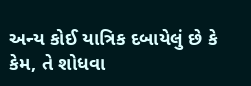અન્ય કોઈ યાત્રિક દબાયેલું છે કે કેમ, તે શોધવા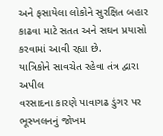અને ફસાયેલા લોકોને સુરક્ષિત બહાર કાઢવા માટે સતત અને સઘન પ્રયાસો કરવામાં આવી રહ્યા છે.
યાત્રિકોને સાવચેત રહેવા તંત્ર દ્વારા અપીલ
વરસાદના કારણે પાવાગઢ ડુંગર પર ભૂસ્ખલનનું જોખમ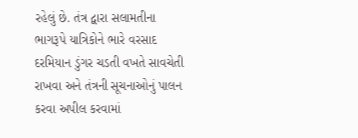રહેલું છે. તંત્ર દ્વારા સલામતીના ભાગરૂપે યાત્રિકોને ભારે વરસાદ દરમિયાન ડુંગર ચડતી વખતે સાવચેતી રાખવા અને તંત્રની સૂચનાઓનું પાલન કરવા અપીલ કરવામાં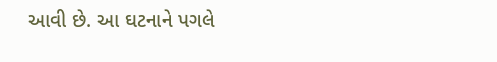આવી છે. આ ઘટનાને પગલે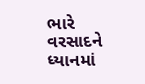ભારે વરસાદને ધ્યાનમાં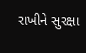રાખીને સુરક્ષા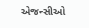એજન્સીઓ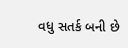વધુ સતર્ક બની છે